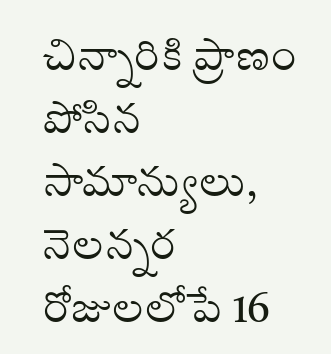చిన్నారికి ప్రాణం పోసిన సామాన్యులు, నెలన్నర రోజులలోపే 16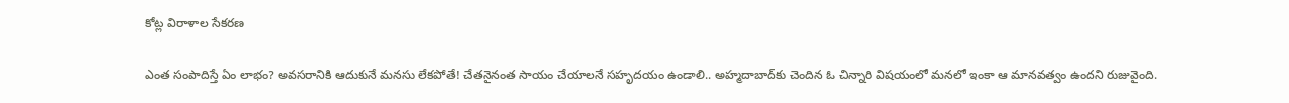కోట్ల విరాళాల సేకరణ

ఎంత సంపాదిస్తే ఏం లాభం? అవసరానికి ఆదుకునే మనసు లేకపోతే! చేతనైనంత సాయం చేయాలనే సహృదయం ఉండాలి.. అహ్మదాబాద్‌కు చెందిన ఓ చిన్నారి విషయంలో మనలో ఇంకా ఆ మానవత్వం ఉందని రుజువైంది.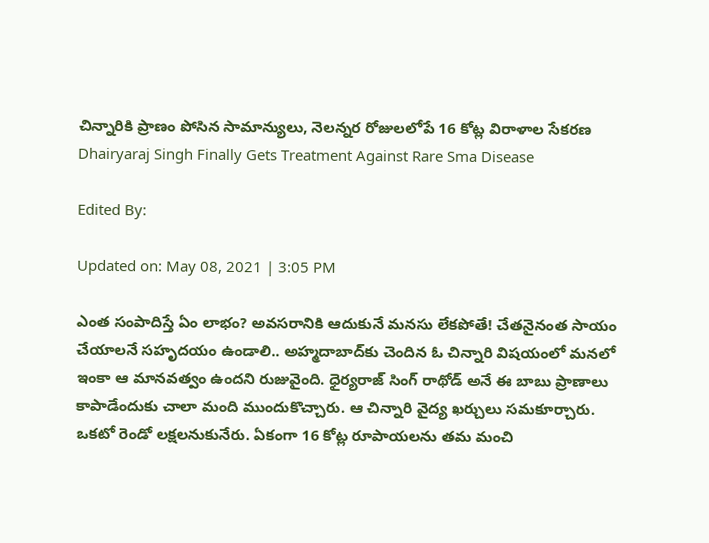చిన్నారికి ప్రాణం పోసిన సామాన్యులు, నెలన్నర రోజులలోపే 16 కోట్ల విరాళాల సేకరణ
Dhairyaraj Singh Finally Gets Treatment Against Rare Sma Disease

Edited By:

Updated on: May 08, 2021 | 3:05 PM

ఎంత సంపాదిస్తే ఏం లాభం? అవసరానికి ఆదుకునే మనసు లేకపోతే! చేతనైనంత సాయం చేయాలనే సహృదయం ఉండాలి.. అహ్మదాబాద్‌కు చెందిన ఓ చిన్నారి విషయంలో మనలో ఇంకా ఆ మానవత్వం ఉందని రుజువైంది. ధైర్యరాజ్‌ సింగ్‌ రాథోడ్‌ అనే ఈ బాబు ప్రాణాలు కాపాడేందుకు చాలా మంది ముందుకొచ్చారు. ఆ చిన్నారి వైద్య ఖర్చులు సమకూర్చారు. ఒకటో రెండో లక్షలనుకునేరు. ఏకంగా 16 కోట్ల రూపాయలను తమ మంచి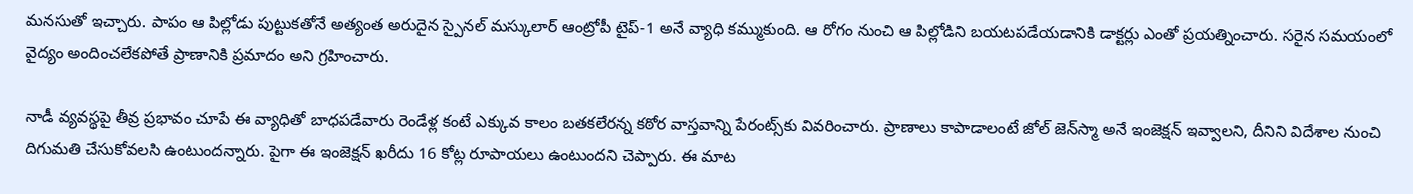మనసుతో ఇచ్చారు. పాపం ఆ పిల్లోడు పుట్టుకతోనే అత్యంత అరుదైన స్పైనల్‌ మస్కులార్‌ ఆంట్రోపీ టైప్‌-1 అనే వ్యాధి కమ్ముకుంది. ఆ రోగం నుంచి ఆ పిల్లోడిని బయటపడేయడానికి డాక్టర్లు ఎంతో ప్రయత్నించారు. సరైన సమయంలో వైద్యం అందించలేకపోతే ప్రాణానికి ప్రమాదం అని గ్రహించారు.

నాడీ వ్యవస్థపై తీవ్ర ప్రభావం చూపే ఈ వ్యాధితో బాధపడేవారు రెండేళ్ల కంటే ఎక్కువ కాలం బతకలేరన్న కఠోర వాస్తవాన్ని పేరంట్స్‌కు వివరించారు. ప్రాణాలు కాపాడాలంటే జోల్‌ జెన్‌స్మా అనే ఇంజెక్షన్‌ ఇవ్వాలని, దీనిని విదేశాల నుంచి దిగుమతి చేసుకోవలసి ఉంటుందన్నారు. పైగా ఈ ఇంజెక్షన్‌ ఖరీదు 16 కోట్ల రూపాయలు ఉంటుందని చెప్పారు. ఈ మాట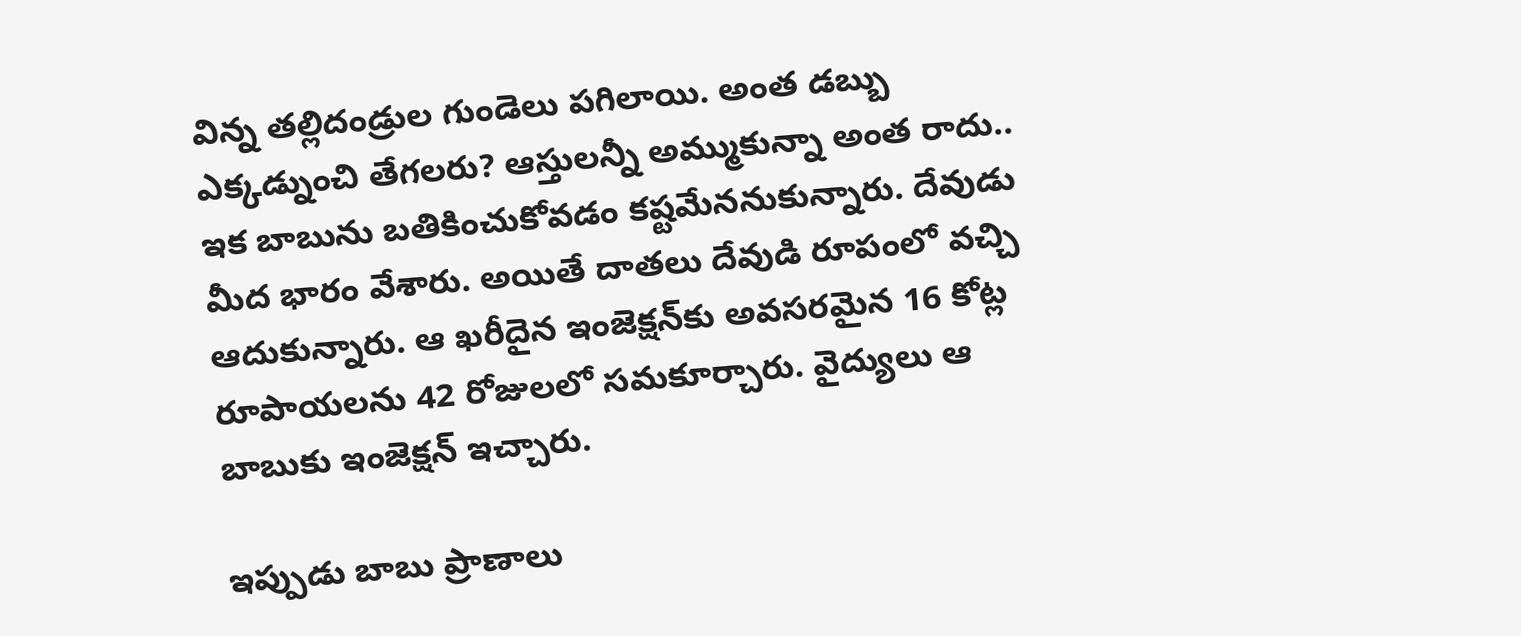విన్న తల్లిదండ్రుల గుండెలు పగిలాయి. అంత డబ్బు ఎక్కడ్నుంచి తేగలరు? ఆస్తులన్నీ అమ్ముకున్నా అంత రాదు.. ఇక బాబును బతికించుకోవడం కష్టమేననుకున్నారు. దేవుడు మీద భారం వేశారు. అయితే దాతలు దేవుడి రూపంలో వచ్చి ఆదుకున్నారు. ఆ ఖరీదైన ఇంజెక్షన్‌కు అవసరమైన 16 కోట్ల రూపాయలను 42 రోజులలో సమకూర్చారు. వైద్యులు ఆ బాబుకు ఇంజెక్షన్‌ ఇచ్చారు.

ఇప్పుడు బాబు ప్రాణాలు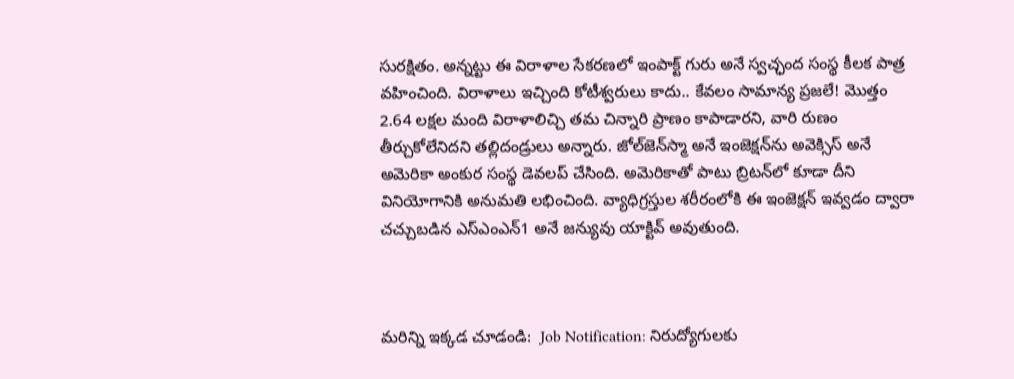సురక్షితం. అన్నట్టు ఈ విరాళాల సేకరణలో ఇంపాక్ట్‌ గురు అనే స్వచ్ఛంద సంస్థ కీలక పాత్ర వహించింది. విరాళాలు ఇచ్చింది కోటీశ్వరులు కాదు.. కేవలం సామాన్య ప్రజలే! మొత్తం 2.64 లక్షల మంది విరాళాలిచ్చి తమ చిన్నారి ప్రాణం కాపాడారని, వారి రుణం తీర్చుకోలేనిదని తల్లిదండ్రులు అన్నారు. జోల్‌జెన్‌స్మా అనే ఇంజెక్షన్‌ను అవెక్సిస్‌ అనే అమెరికా అంకుర సంస్థ డెవలప్‌ చేసింది. అమెరికాతో పాటు బ్రిటన్‌లో కూడా దీని వినియోగానికి అనుమతి లభించింది. వ్యాధిగ్రస్తుల శరీరంలోకి ఈ ఇంజెక్షన్‌ ఇవ్వడం ద్వారా చచ్చుబడిన ఎస్‌ఎంఎన్‌1 అనే జన్యువు యాక్టివ్‌ అవుతుంది.



మరిన్ని ఇక్కడ చూడండి:  Job Notification: నిరుద్యోగులకు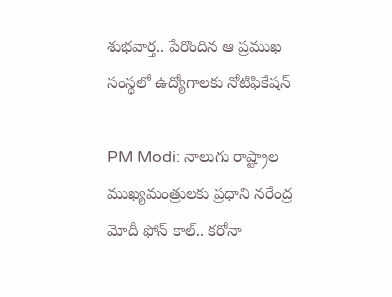శుభవార్త.. పేరొందిన ఆ ప్రముఖ సంస్థలో ఉద్యోగాలకు నోటిఫికేషన్‌

PM Modi: నాలుగు రాష్ట్రాల ముఖ్యమంత్రులకు ప్రధాని నరేంద్ర మోదీ ఫోన్ కాల్.. కరోనా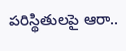పరిస్థితులపై ఆరా..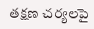తక్షణ చర్యలపై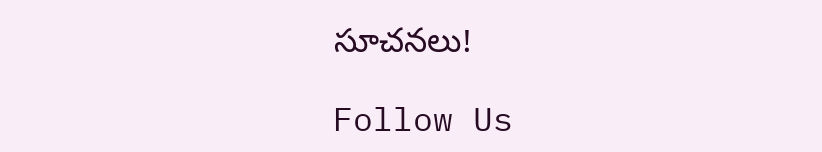సూచనలు!

Follow Us